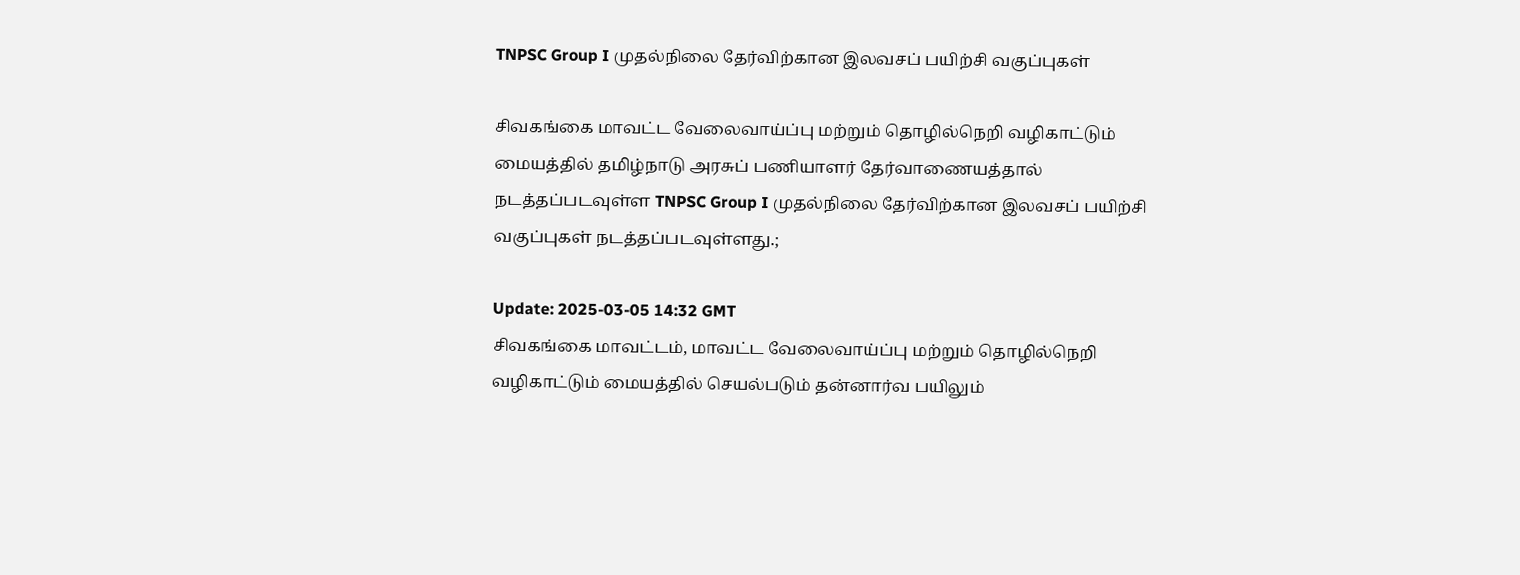TNPSC Group I முதல்நிலை தேர்விற்கான இலவசப் பயிற்சி வகுப்புகள்

சிவகங்கை மாவட்ட வேலைவாய்ப்பு மற்றும் தொழில்நெறி வழிகாட்டும் மையத்தில் தமிழ்நாடு அரசுப் பணியாளர் தேர்வாணையத்தால் நடத்தப்படவுள்ள TNPSC Group I முதல்நிலை தேர்விற்கான இலவசப் பயிற்சி வகுப்புகள் நடத்தப்படவுள்ளது.;

Update: 2025-03-05 14:32 GMT
சிவகங்கை மாவட்டம், மாவட்ட வேலைவாய்ப்பு மற்றும் தொழில்நெறி வழிகாட்டும் மையத்தில் செயல்படும் தன்னார்வ பயிலும்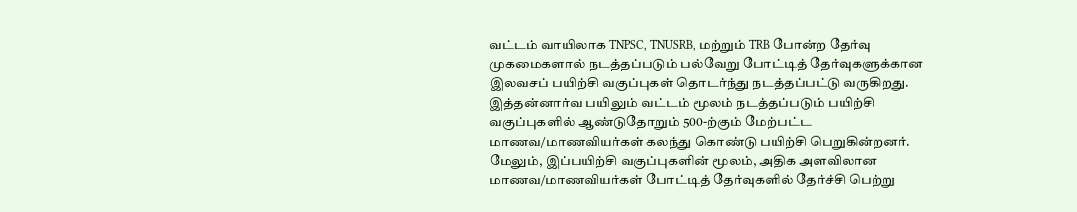வட்டம் வாயிலாக TNPSC, TNUSRB, மற்றும் TRB போன்ற தேர்வு முகமைகளால் நடத்தப்படும் பல்வேறு போட்டித் தேர்வுகளுக்கான இலவசப் பயிற்சி வகுப்புகள் தொடர்ந்து நடத்தப்பட்டு வருகிறது. இத்தன்னார்வ பயிலும் வட்டம் மூலம் நடத்தப்படும் பயிற்சி வகுப்புகளில் ஆண்டுதோறும் 500-ற்கும் மேற்பட்ட மாணவ/மாணவியர்கள் கலந்து கொண்டு பயிற்சி பெறுகின்றனர். மேலும், இப்பயிற்சி வகுப்புகளின் மூலம், அதிக அளவிலான மாணவ/மாணவியர்கள் போட்டித் தேர்வுகளில் தேர்ச்சி பெற்று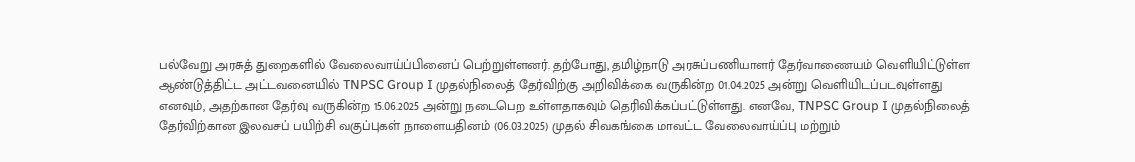பல்வேறு அரசுத் துறைகளில் வேலைவாய்ப்பினைப் பெற்றுள்ளனர். தற்போது, தமிழ்நாடு அரசுப்பணியாளர் தேர்வாணையம் வெளியிட்டுள்ள ஆண்டுத்திட்ட அட்டவனையில் TNPSC Group I முதல்நிலைத் தேர்விற்கு அறிவிக்கை வருகின்ற 01.04.2025 அன்று வெளியிடப்படவுள்ளது எனவும், அதற்கான தேர்வு வருகின்ற 15.06.2025 அன்று நடைபெற உள்ளதாகவும் தெரிவிக்கப்பட்டுள்ளது. எனவே, TNPSC Group I முதல்நிலைத் தேர்விற்கான இலவசப் பயிற்சி வகுப்புகள் நாளையதினம் (06.03.2025) முதல் சிவகங்கை மாவட்ட வேலைவாய்ப்பு மற்றும்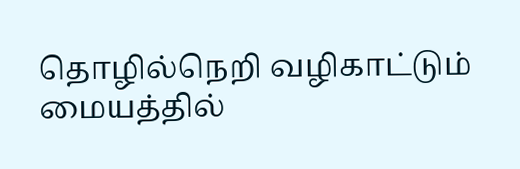தொழில்நெறி வழிகாட்டும் மையத்தில்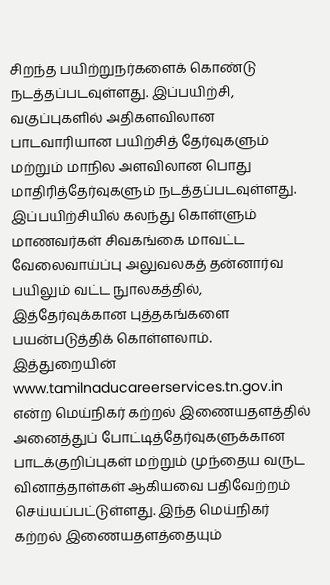சிறந்த பயிற்றுநர்களைக் கொண்டு நடத்தப்படவுள்ளது. இப்பயிற்சி, வகுப்புகளில் அதிகளவிலான பாடவாரியான பயிற்சித் தேர்வுகளும் மற்றும் மாநில அளவிலான பொது மாதிரித்தேர்வுகளும் நடத்தப்படவுள்ளது. இப்பயிற்சியில் கலந்து கொள்ளும் மாணவர்கள் சிவகங்கை மாவட்ட வேலைவாய்ப்பு அலுவலகத் தன்னார்வ பயிலும் வட்ட நுாலகத்தில், இத்தேர்வுக்கான புத்தகங்களை பயன்படுத்திக் கொள்ளலாம். இத்துறையின் www.tamilnaducareerservices.tn.gov.in என்ற மெய்நிகர் கற்றல் இணையதளத்தில் அனைத்துப் போட்டித்தேர்வுகளுக்கான பாடக்குறிப்புகள் மற்றும் முந்தைய வருட வினாத்தாள்கள் ஆகியவை பதிவேற்றம் செய்யப்பட்டுள்ளது. இந்த மெய்நிகர் கற்றல் இணையதளத்தையும்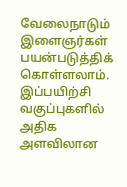வேலைநாடும் இளைஞர்கள் பயன்படுத்திக் கொள்ளலாம். இப்பயிற்சி வகுப்புகளில் அதிக அளவிலான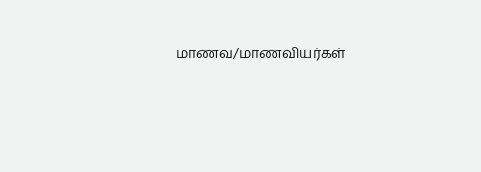மாணவ/மாணவியர்கள்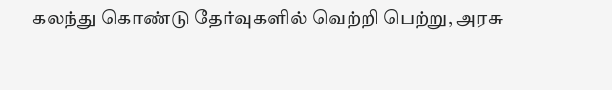கலந்து கொண்டு தேர்வுகளில் வெற்றி பெற்று, அரசு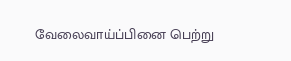வேலைவாய்ப்பினை பெற்று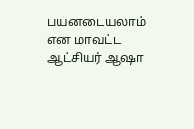பயனடையலாம் என மாவட்ட ஆட்சியர் ஆஷா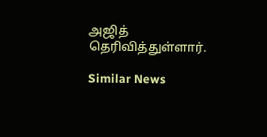அஜித் தெரிவித்துள்ளார்.

Similar News